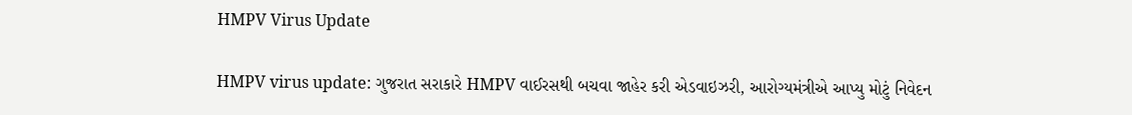HMPV Virus Update

HMPV virus update: ગુજરાત સરાકારે HMPV વાઈરસથી બચવા જાહેર કરી એડવાઇઝરી, આરોગ્યમંત્રીએ આપ્યુ મોટું નિવેદન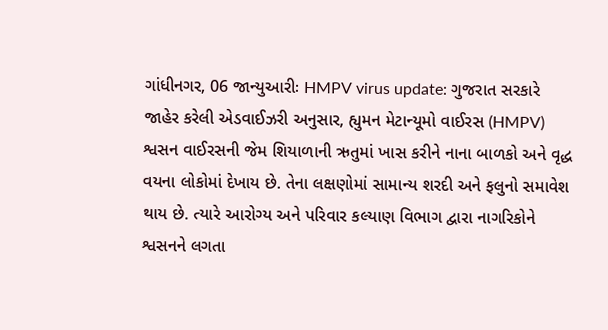ગાંધીનગર, 06 જાન્યુઆરીઃ HMPV virus update: ગુજરાત સરકારે જાહેર કરેલી એડવાઈઝરી અનુસાર, હ્યુમન મેટાન્યૂમો વાઈરસ (HMPV) શ્વસન વાઈરસની જેમ શિયાળાની ઋતુમાં ખાસ કરીને નાના બાળકો અને વૃદ્ધ વયના લોકોમાં દેખાય છે. તેના લક્ષણોમાં સામાન્ય શરદી અને ફલુનો સમાવેશ થાય છે. ત્યારે આરોગ્ય અને પરિવાર કલ્યાણ વિભાગ દ્વારા નાગરિકોને શ્વસનને લગતા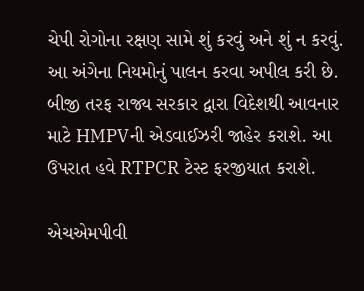ચેપી રોગોના રક્ષણ સામે શું કરવું અને શું ન કરવું. આ અંગેના નિયમોનું પાલન કરવા અપીલ કરી છે. બીજી તરફ રાજ્ય સરકાર દ્વારા વિદેશથી આવનાર માટે HMPVની એડવાઈઝરી જાહેર કરાશે. આ ઉપરાત હવે RTPCR ટેસ્ટ ફરજીયાત કરાશે.

એચએમપીવી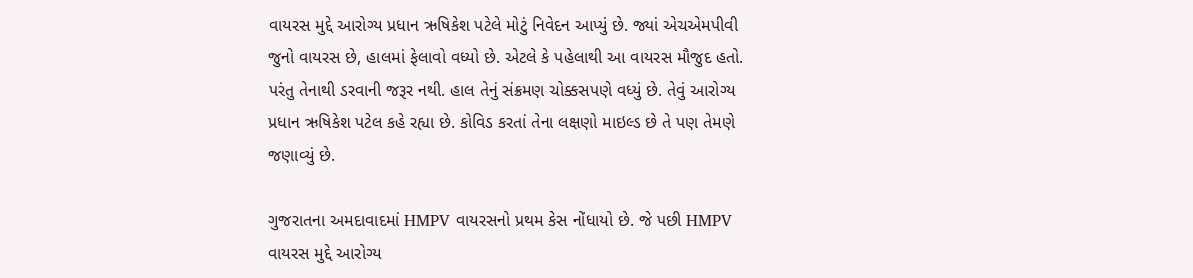વાયરસ મુદ્દે આરોગ્ય પ્રધાન ઋષિકેશ પટેલે મોટું નિવેદન આપ્યું છે. જ્યાં એચએમપીવી જુનો વાયરસ છે, હાલમાં ફેલાવો વધ્યો છે. એટલે કે પહેલાથી આ વાયરસ મૌજુદ હતો. પરંતુ તેનાથી ડરવાની જરૂર નથી. હાલ તેનું સંક્રમણ ચોક્કસપણે વધ્યું છે. તેવું આરોગ્ય પ્રધાન ઋષિકેશ પટેલ કહે રહ્યા છે. કોવિડ કરતાં તેના લક્ષણો માઇલ્ડ છે તે પણ તેમણે જણાવ્યું છે.

ગુજરાતના અમદાવાદમાં HMPV વાયરસનો પ્રથમ કેસ નોંધાયો છે. જે પછી HMPV વાયરસ મુદ્દે આરોગ્ય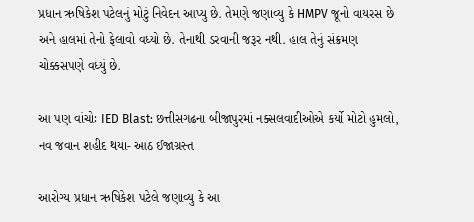પ્રધાન ઋષિકેશ પટેલનું મોટું નિવેદન આપ્યુ છે. તેમણે જણાવ્યુ કે HMPV જૂનો વાયરસ છે અને હાલમાં તેનો ફેલાવો વધ્યો છે. તેનાથી ડરવાની જરૂર નથી. હાલ તેનું સંક્રમણ ચોક્કસપણે વધ્યું છે.

આ પણ વાંચોઃ IED Blast: છત્તીસગઢના બીજાપુરમાં નક્સલવાદીઓએ કર્યો મોટો હુમલો, નવ જવાન શહીદ થયા- આઠ ઈજાગ્રસ્ત

આરોગ્ય પ્રધાન ઋષિકેશ પટેલે જણાવ્યુ કે આ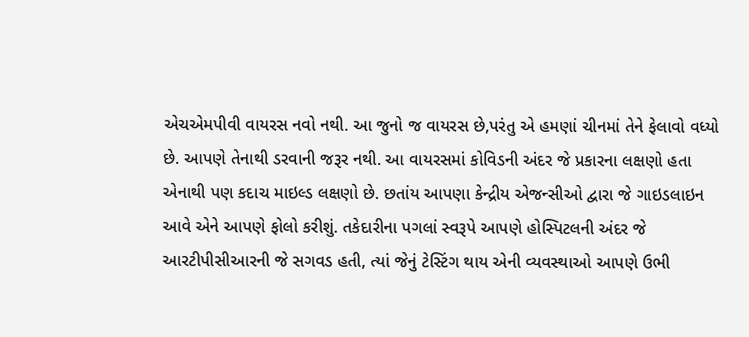એચએમપીવી વાયરસ નવો નથી. આ જુનો જ વાયરસ છે,પરંતુ એ હમણાં ચીનમાં તેને ફેલાવો વધ્યો છે. આપણે તેનાથી ડરવાની જરૂર નથી. આ વાયરસમાં કોવિડની અંદર જે પ્રકારના લક્ષણો હતા એનાથી પણ કદાચ માઇલ્ડ લક્ષણો છે. છતાંય આપણા કેન્દ્રીય એજન્સીઓ દ્વારા જે ગાઇડલાઇન આવે એને આપણે ફોલો કરીશું. તકેદારીના પગલાં સ્વરૂપે આપણે હોસ્પિટલની અંદર જે આરટીપીસીઆરની જે સગવડ હતી, ત્યાં જેનું ટેસ્ટિંગ થાય એની વ્યવસ્થાઓ આપણે ઉભી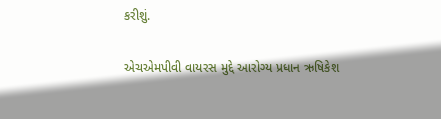કરીશું.

એચએમપીવી વાયરસ મુદ્દે આરોગ્ય પ્રધાન ઋષિકેશ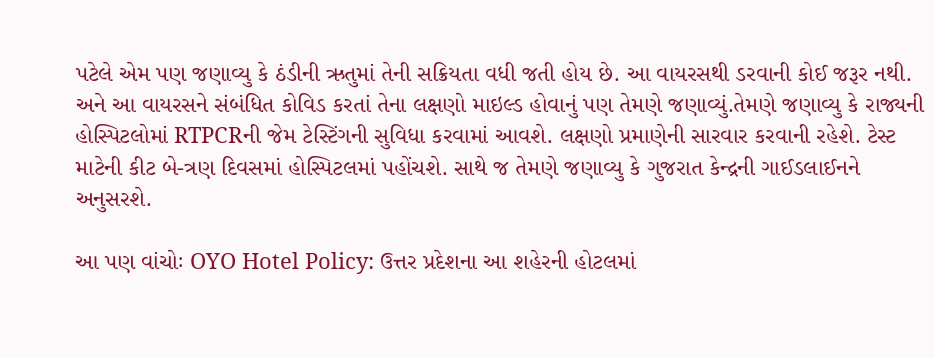પટેલે એમ પણ જણાવ્યુ કે ઠંડીની ઋતુમાં તેની સક્રિયતા વધી જતી હોય છે. આ વાયરસથી ડરવાની કોઈ જરૂર નથી. અને આ વાયરસને સંબંધિત કોવિડ કરતાં તેના લક્ષણો માઇલ્ડ હોવાનું પણ તેમણે જણાવ્યું.તેમણે જણાવ્યુ કે રાજ્યની હોસ્પિટલોમાં RTPCRની જેમ ટેસ્ટિંગની સુવિધા કરવામાં આવશે. લક્ષણો પ્રમાણેની સારવાર કરવાની રહેશે. ટેસ્ટ માટેની કીટ બે-ત્રણ દિવસમાં હોસ્પિટલમાં પહોંચશે. સાથે જ તેમણે જણાવ્યુ કે ગુજરાત કેન્દ્રની ગાઈડલાઈનને અનુસરશે.

આ પણ વાંચોઃ OYO Hotel Policy: ઉત્તર પ્રદેશના આ શહેરની હોટલમાં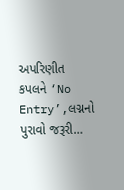અપરિણીત કપલને ‘No Entry’,લગ્નનો પુરાવો જરૂરી…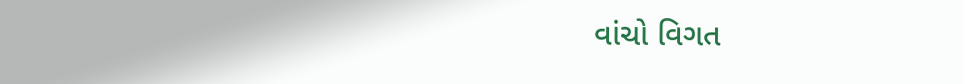વાંચો વિગત